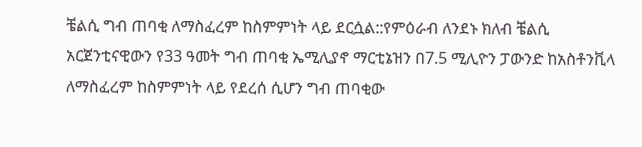ቼልሲ ግብ ጠባቂ ለማስፈረም ከስምምነት ላይ ደርሷል::የምዕራብ ለንደኑ ክለብ ቼልሲ አርጀንቲናዊውን የ33 ዓመት ግብ ጠባቂ ኤሚሊያኖ ማርቲኔዝን በ7.5 ሚሊዮን ፓውንድ ከአስቶንቪላ ለማስፈረም ከስምምነት ላይ የደረሰ ሲሆን ግብ ጠባቂው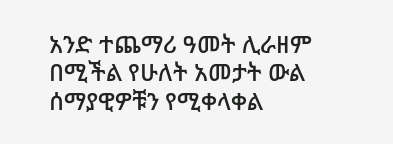አንድ ተጨማሪ ዓመት ሊራዘም በሚችል የሁለት አመታት ውል ሰማያዊዎቹን የሚቀላቀል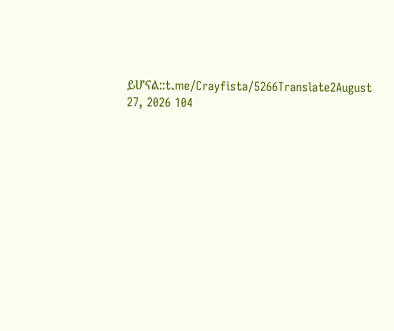ይሆናል::t.me/Crayfista/5266Translate2August 27, 2026 104